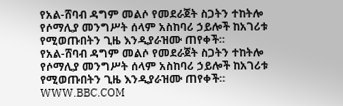የአል-ሸባብ ዳግም መልሶ የመደራጀት ስጋትን ተከትሎ የሶማሊያ መንግሥት ሰላም አስከባሪ ኃይሎች ከአገሪቱ የሚወጡበትን ጊዜ እንዲያራዝሙ ጠየቀች።
የአል-ሸባብ ዳግም መልሶ የመደራጀት ስጋትን ተከትሎ የሶማሊያ መንግሥት ሰላም አስከባሪ ኃይሎች ከአገሪቱ የሚወጡበትን ጊዜ እንዲያራዝሙ ጠየቀች።
WWW.BBC.COM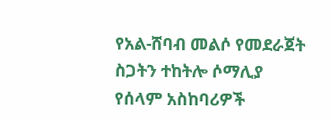የአል-ሸባብ መልሶ የመደራጀት ስጋትን ተከትሎ ሶማሊያ የሰላም አስከባሪዎች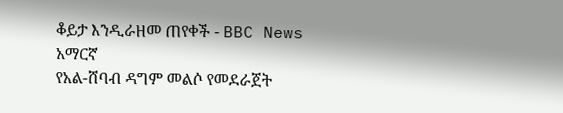ቆይታ እንዲራዘመ ጠየቀች - BBC News አማርኛ
የአል-ሸባብ ዳግም መልሶ የመደራጀት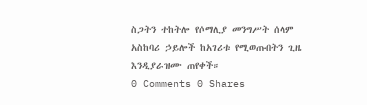ስጋትን ተከትሎ የሶማሊያ መንግሥት ሰላም አስከባሪ ኃይሎች ከአገሪቱ የሚወጡበትን ጊዜ እንዲያራዝሙ ጠየቀች።
0 Comments 0 Shares